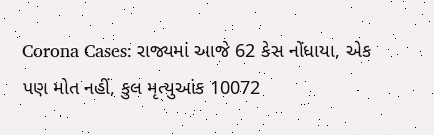Corona Cases: રાજ્યમાં આજે 62 કેસ નોંધાયા, એક પણ મોત નહીં, કુલ મૃત્યુઆંક 10072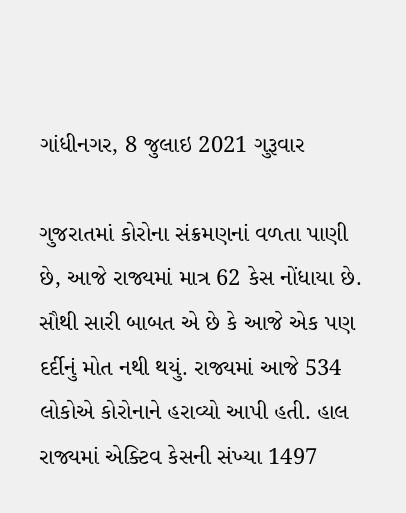ગાંધીનગર, 8 જુલાઇ 2021 ગુરૂવાર

ગુજરાતમાં કોરોના સંક્રમણનાં વળતા પાણી છે, આજે રાજ્યમાં માત્ર 62 કેસ નોંધાયા છે. સૌથી સારી બાબત એ છે કે આજે એક પણ દર્દીનું મોત નથી થયું. રાજ્યમાં આજે 534 લોકોએ કોરોનાને હરાવ્યો આપી હતી. હાલ રાજ્યમાં એક્ટિવ કેસની સંખ્યા 1497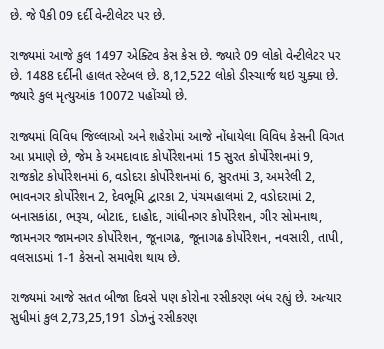છે. જે પૈકી 09 દર્દી વેન્ટીલેટર પર છે.

રાજ્યમાં આજે કુલ 1497 એક્ટિવ કેસ કેસ છે. જ્યારે 09 લોકો વેન્ટીલેટર પર છે. 1488 દર્દીની હાલત સ્ટેબલ છે. 8,12,522 લોકો ડીસ્ચાર્જ થઇ ચુક્યા છે. જ્યારે કુલ મૃત્યુઆંક 10072 પહોંચ્યો છે.

રાજ્યમાં વિવિધ જિલ્લાઓ અને શહેરોમાં આજે નોંધાયેલા વિવિધ કેસની વિગત આ પ્રમાણે છે, જેમ કે અમદાવાદ કોર્પોરેશનમાં 15 સુરત કોર્પોરેશનમાં 9, રાજકોટ કોર્પોરેશનમાં 6, વડોદરા કોર્પોરેશનમાં 6, સુરતમાં 3, અમરેલી 2, ભાવનગર કોર્પોરેશન 2, દેવભૂમિ દ્વારકા 2, પંચમહાલમાં 2, વડોદરામાં 2,  બનાસકાંઠા, ભરૂચ, બોટાદ, દાહોદ, ગાંધીનગર કોર્પોરેશન, ગીર સોમનાથ, જામનગર જામનગર કોર્પોરેશન, જૂનાગઢ, જૂનાગઢ કોર્પોરેશન, નવસારી, તાપી, વલસાડમાં 1-1 કેસનો સમાવેશ થાય છે.

રાજ્યમાં આજે સતત બીજા દિવસે પણ કોરોના રસીકરણ બંધ રહ્યું છે. અત્યાર સુધીમાં કુલ 2,73,25,191 ડોઝનું રસીકરણ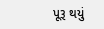પૂરૂ થયું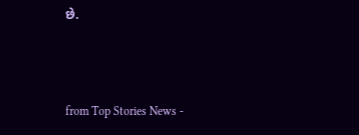છે.



from Top Stories News -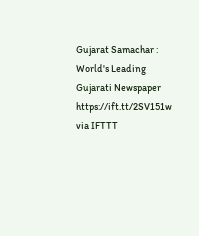Gujarat Samachar : World's Leading Gujarati Newspaper https://ift.tt/2SV151w
via IFTTT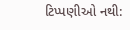ટિપ્પણીઓ નથી: